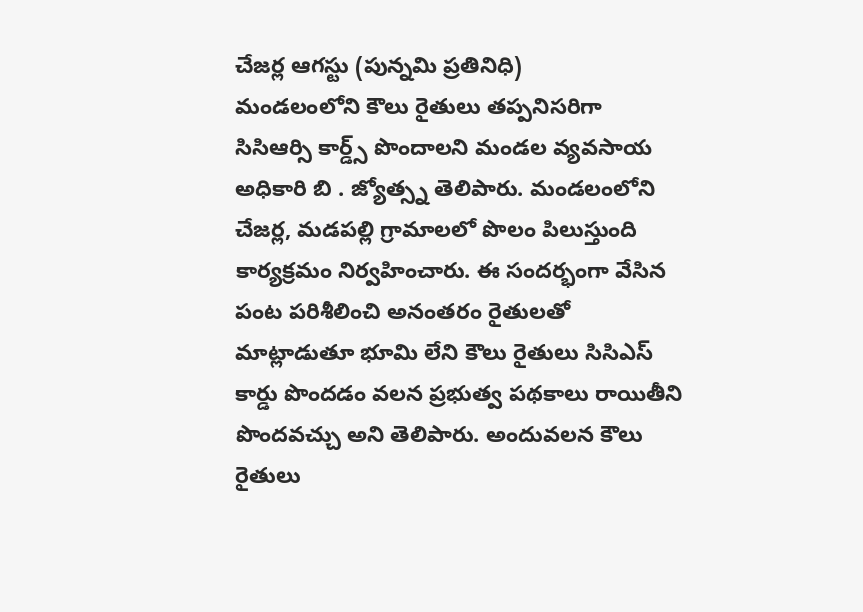చేజర్ల ఆగస్టు (పున్నమి ప్రతినిధి)
మండలంలోని కౌలు రైతులు తప్పనిసరిగా సిసిఆర్సి కార్డ్స్ పొందాలని మండల వ్యవసాయ అధికారి బి . జ్యోత్స్న తెలిపారు. మండలంలోని చేజర్ల, మడపల్లి గ్రామాలలో పొలం పిలుస్తుంది కార్యక్రమం నిర్వహించారు. ఈ సందర్భంగా వేసిన పంట పరిశీలించి అనంతరం రైతులతో మాట్లాడుతూ భూమి లేని కౌలు రైతులు సిసిఎస్ కార్డు పొందడం వలన ప్రభుత్వ పథకాలు రాయితీని పొందవచ్చు అని తెలిపారు. అందువలన కౌలు రైతులు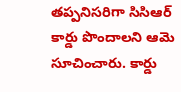తప్పనిసరిగా సిసిఆర్ కార్డు పొందాలని ఆమె సూచించారు. కార్డు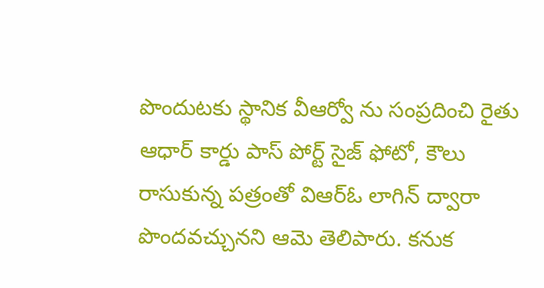పొందుటకు స్థానిక వీఆర్వో ను సంప్రదించి రైతు ఆధార్ కార్డు పాస్ పోర్ట్ సైజ్ ఫోటో, కౌలు రాసుకున్న పత్రంతో విఆర్ఓ లాగిన్ ద్వారా పొందవచ్చునని ఆమె తెలిపారు. కనుక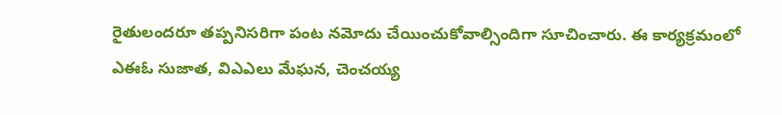రైతులందరూ తప్పనిసరిగా పంట నమోదు చేయించుకోవాల్సిందిగా సూచించారు. ఈ కార్యక్రమంలో ఎఈఓ సుజాత, విఎఎలు మేఘన, చెంచయ్య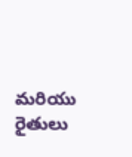మరియు రైతులు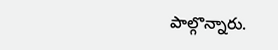పాల్గొన్నారు.